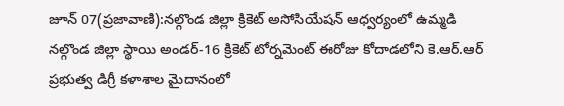జూన్ 07(ప్రజావాణి):నల్గొండ జిల్లా క్రికెట్ అసోసియేషన్ ఆధ్వర్యంలో ఉమ్మడి నల్గొండ జిల్లా స్థాయి అండర్-16 క్రికెట్ టోర్నమెంట్ ఈరోజు కోదాడలోని కె.ఆర్.ఆర్ ప్రభుత్వ డిగ్రీ కళాశాల మైదానంలో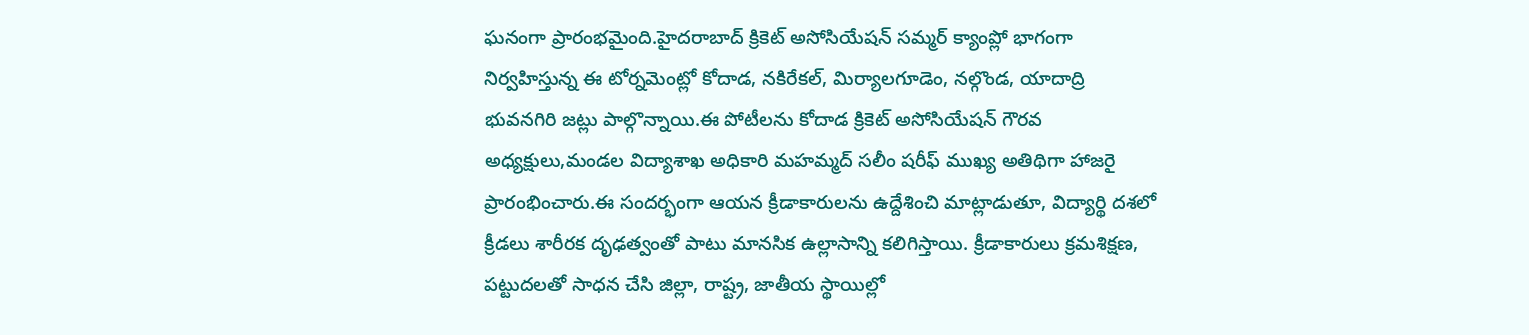ఘనంగా ప్రారంభమైంది.హైదరాబాద్ క్రికెట్ అసోసియేషన్ సమ్మర్ క్యాంప్లో భాగంగా నిర్వహిస్తున్న ఈ టోర్నమెంట్లో కోదాడ, నకిరేకల్, మిర్యాలగూడెం, నల్గొండ, యాదాద్రి భువనగిరి జట్లు పాల్గొన్నాయి.ఈ పోటీలను కోదాడ క్రికెట్ అసోసియేషన్ గౌరవ అధ్యక్షులు,మండల విద్యాశాఖ అధికారి మహమ్మద్ సలీం షరీఫ్ ముఖ్య అతిథిగా హాజరై ప్రారంభించారు.ఈ సందర్భంగా ఆయన క్రీడాకారులను ఉద్దేశించి మాట్లాడుతూ, విద్యార్థి దశలో క్రీడలు శారీరక దృఢత్వంతో పాటు మానసిక ఉల్లాసాన్ని కలిగిస్తాయి. క్రీడాకారులు క్రమశిక్షణ, పట్టుదలతో సాధన చేసి జిల్లా, రాష్ట్ర, జాతీయ స్థాయిల్లో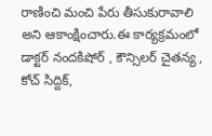రాణించి మంచి పేరు తీసుకురావాలి అని ఆకాంక్షించారు.ఈ కార్యక్రమంలో డాక్టర్ నందకిషోర్ , కౌన్సిలర్ చైతన్య , కోచ్ సిద్దిక్,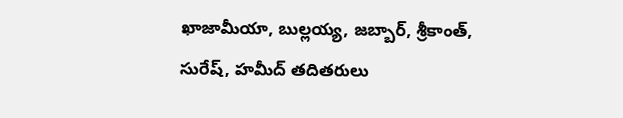ఖాజామీయా, బుల్లయ్య, జబ్బార్, శ్రీకాంత్, సురేష్, హమీద్ తదితరులు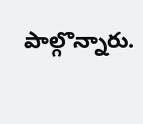పాల్గొన్నారు.